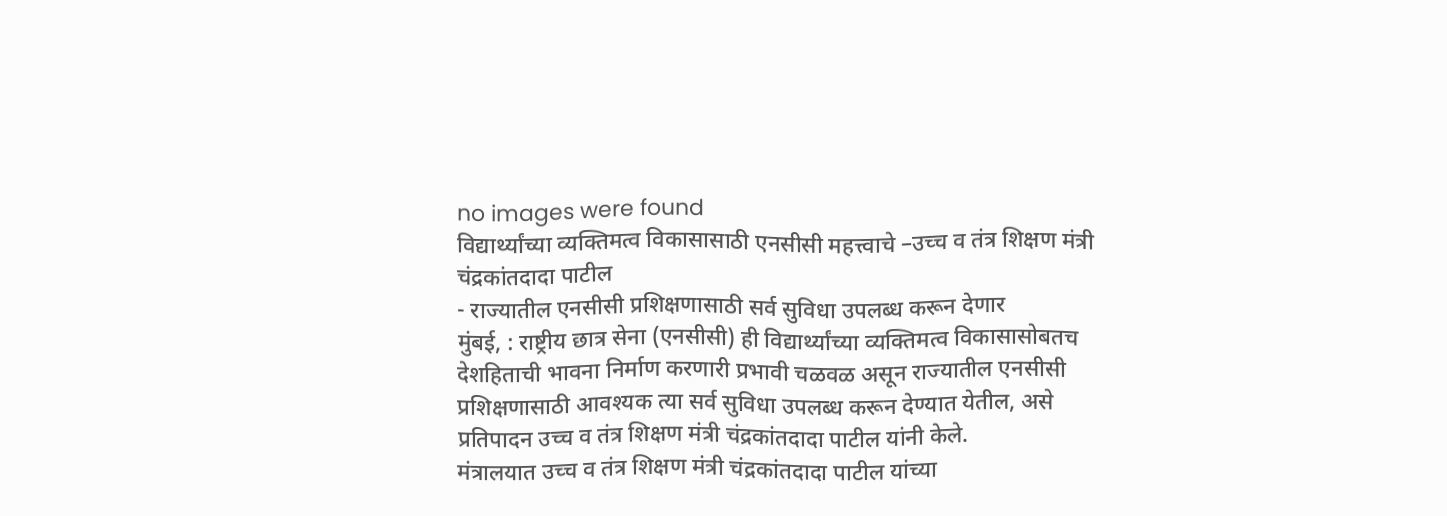no images were found
विद्यार्थ्यांच्या व्यक्तिमत्व विकासासाठी एनसीसी महत्त्वाचे –उच्च व तंत्र शिक्षण मंत्री चंद्रकांतदादा पाटील
- राज्यातील एनसीसी प्रशिक्षणासाठी सर्व सुविधा उपलब्ध करून देणार
मुंबई, : राष्ट्रीय छात्र सेना (एनसीसी) ही विद्यार्थ्यांच्या व्यक्तिमत्व विकासासोबतच देशहिताची भावना निर्माण करणारी प्रभावी चळवळ असून राज्यातील एनसीसी प्रशिक्षणासाठी आवश्यक त्या सर्व सुविधा उपलब्ध करून देण्यात येतील, असे प्रतिपादन उच्च व तंत्र शिक्षण मंत्री चंद्रकांतदादा पाटील यांनी केले.
मंत्रालयात उच्च व तंत्र शिक्षण मंत्री चंद्रकांतदादा पाटील यांच्या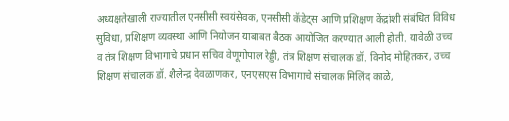अध्यक्षतेखाली राज्यातील एनसीसी स्वयंसेवक, एनसीसी कॅडेट्स आणि प्रशिक्षण केंद्रांशी संबंधित विविध सुविधा, प्रशिक्षण व्यवस्था आणि नियोजन याबाबत बैठक आयोजित करण्यात आली होती. यावेळी उच्च व तंत्र शिक्षण विभागाचे प्रधान सचिव वेणूगोपाल रेड्डी, तंत्र शिक्षण संचालक डॉ. विनोद मोहितकर, उच्च शिक्षण संचालक डॉ. शैलेन्द्र देवळाणकर, एनएसएस विभागाचे संचालक मिलिंद काळे,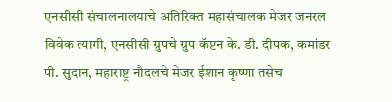एनसीसी संचालनालयाचे अतिरिक्त महासंचालक मेजर जनरल विवेक त्यागी, एनसीसी ग्रुपचे ग्रुप कॅप्टन के. डी. दीपक, कमांडर पी. सुदान, महाराष्ट्र नौदलचे मेजर ईशान कृष्णा तसेच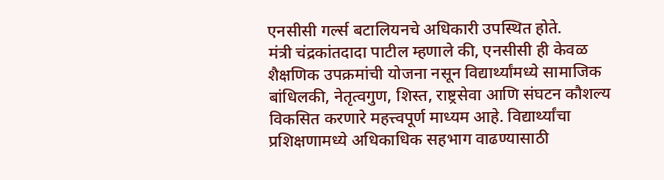एनसीसी गर्ल्स बटालियनचे अधिकारी उपस्थित होते.
मंत्री चंद्रकांतदादा पाटील म्हणाले की, एनसीसी ही केवळ शैक्षणिक उपक्रमांची योजना नसून विद्यार्थ्यांमध्ये सामाजिक बांधिलकी, नेतृत्वगुण, शिस्त, राष्ट्रसेवा आणि संघटन कौशल्य विकसित करणारे महत्त्वपूर्ण माध्यम आहे. विद्यार्थ्यांचा प्रशिक्षणामध्ये अधिकाधिक सहभाग वाढण्यासाठी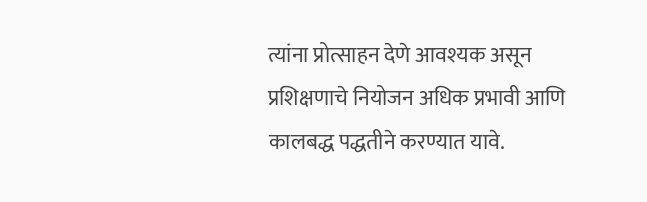त्यांना प्रोत्साहन देणे आवश्यक असून प्रशिक्षणाचे नियोजन अधिक प्रभावी आणि कालबद्ध पद्धतीने करण्यात यावे.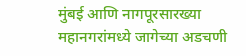मुंबई आणि नागपूरसारख्या महानगरांमध्ये जागेच्या अडचणी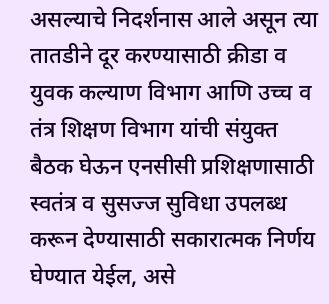असल्याचे निदर्शनास आले असून त्या तातडीने दूर करण्यासाठी क्रीडा व युवक कल्याण विभाग आणि उच्च व तंत्र शिक्षण विभाग यांची संयुक्त बैठक घेऊन एनसीसी प्रशिक्षणासाठी स्वतंत्र व सुसज्ज सुविधा उपलब्ध करून देण्यासाठी सकारात्मक निर्णय घेण्यात येईल, असे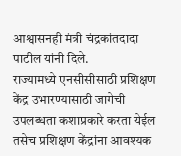आश्वासनही मंत्री चंद्रकांतदादा पाटील यांनी दिले.
राज्यामध्ये एनसीसीसाठी प्रशिक्षण केंद्र उभारण्यासाठी जागेची उपलब्धता कशाप्रकारे करता येईल तसेच प्रशिक्षण केंद्रांना आवश्यक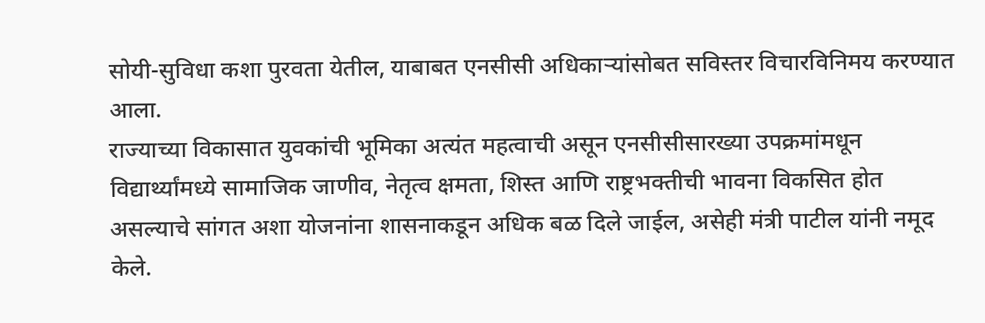सोयी-सुविधा कशा पुरवता येतील, याबाबत एनसीसी अधिकाऱ्यांसोबत सविस्तर विचारविनिमय करण्यात आला.
राज्याच्या विकासात युवकांची भूमिका अत्यंत महत्वाची असून एनसीसीसारख्या उपक्रमांमधून विद्यार्थ्यांमध्ये सामाजिक जाणीव, नेतृत्व क्षमता, शिस्त आणि राष्ट्रभक्तीची भावना विकसित होत असल्याचे सांगत अशा योजनांना शासनाकडून अधिक बळ दिले जाईल, असेही मंत्री पाटील यांनी नमूद केले.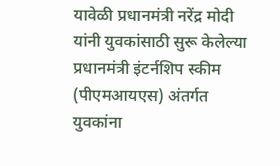यावेळी प्रधानमंत्री नरेंद्र मोदी यांनी युवकांसाठी सुरू केलेल्या प्रधानमंत्री इंटर्नशिप स्कीम (पीएमआयएस) अंतर्गत युवकांना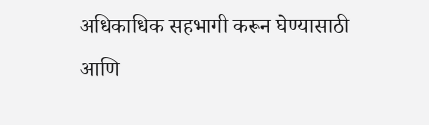अधिकाधिक सहभागी करून घेण्यासाठी आणि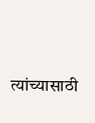त्यांच्यासाठी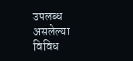उपलब्ध असलेल्या विविध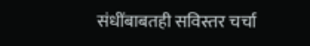संधींबाबतही सविस्तर चर्चा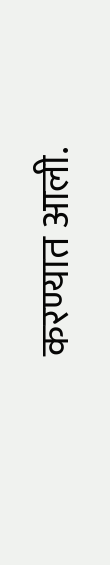करण्यात आली.